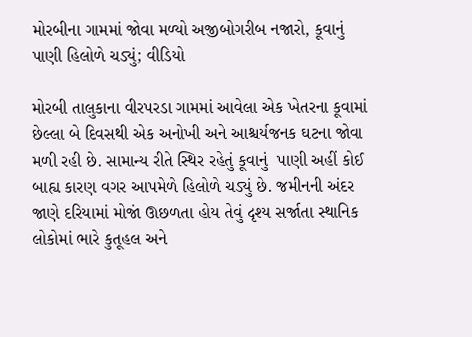મોરબીના ગામમાં જોવા મળ્યો અજીબોગરીબ નજારો, કૂવાનું પાણી હિલોળે ચડ્યું; વીડિયો

મોરબી તાલુકાના વીરપરડા ગામમાં આવેલા એક ખેતરના કૂવામાં છેલ્લા બે દિવસથી એક અનોખી અને આશ્ચર્યજનક ઘટના જોવા મળી રહી છે. સામાન્ય રીતે સ્થિર રહેતું કૂવાનું  પાણી અહીં કોઈ બાહ્ય કારણ વગર આપમેળે હિલોળે ચડ્યું છે. જમીનની અંદર જાણે દરિયામાં મોજાં ઊછળતા હોય તેવું દૃશ્ય સર્જાતા સ્થાનિક લોકોમાં ભારે કુતૂહલ અને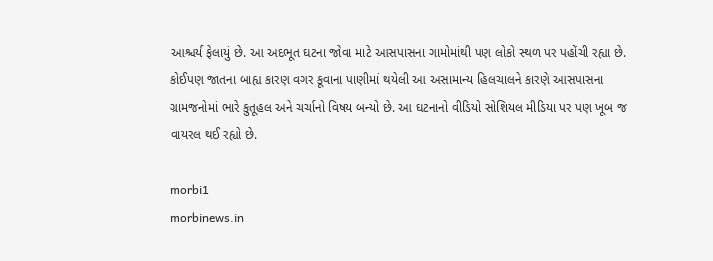આશ્ચર્ય ફેલાયું છે. આ અદભૂત ઘટના જોવા માટે આસપાસના ગામોમાંથી પણ લોકો સ્થળ પર પહોંચી રહ્યા છે. કોઈપણ જાતના બાહ્ય કારણ વગર કૂવાના પાણીમાં થયેલી આ અસામાન્ય હિલચાલને કારણે આસપાસના ગ્રામજનોમાં ભારે કુતૂહલ અને ચર્ચાનો વિષય બન્યો છે. આ ઘટનાનો વીડિયો સોશિયલ મીડિયા પર પણ ખૂબ જ વાયરલ થઈ રહ્યો છે.

morbi1
morbinews.in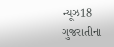ન્યૂઝ18 ગુજરાતીના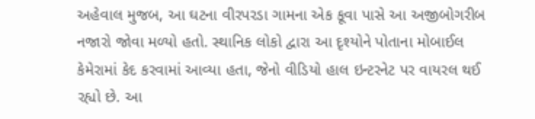અહેવાલ મુજબ, આ ઘટના વીરપરડા ગામના એક કૂવા પાસે આ અજીબોગરીબ નજારો જોવા મળ્યો હતો. સ્થાનિક લોકો દ્વારા આ દૃશ્યોને પોતાના મોબાઈલ કેમેરામાં કેદ કરવામાં આવ્યા હતા, જેનો વીડિયો હાલ ઇન્ટરનેટ પર વાયરલ થઈ રહ્યો છે. આ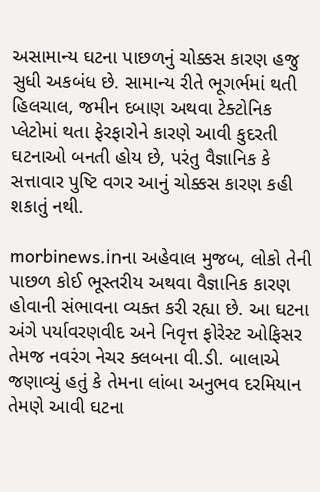અસામાન્ય ઘટના પાછળનું ચોક્કસ કારણ હજુ સુધી અકબંધ છે. સામાન્ય રીતે ભૂગર્ભમાં થતી હિલચાલ, જમીન દબાણ અથવા ટેક્ટોનિક પ્લેટોમાં થતા ફેરફારોને કારણે આવી કુદરતી ઘટનાઓ બનતી હોય છે, પરંતુ વૈજ્ઞાનિક કે સત્તાવાર પુષ્ટિ વગર આનું ચોક્કસ કારણ કહી શકાતું નથી.

morbinews.inના અહેવાલ મુજબ, લોકો તેની પાછળ કોઈ ભૂસ્તરીય અથવા વૈજ્ઞાનિક કારણ હોવાની સંભાવના વ્યક્ત કરી રહ્યા છે. આ ઘટના અંગે પર્યાવરણવીદ અને નિવૃત્ત ફોરેસ્ટ ઓફિસર તેમજ નવરંગ નેચર ક્લબના વી.ડી. બાલાએ જણાવ્યું હતું કે તેમના લાંબા અનુભવ દરમિયાન તેમણે આવી ઘટના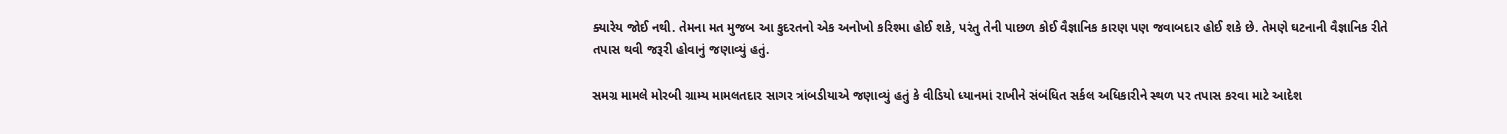ક્યારેય જોઈ નથી. તેમના મત મુજબ આ કુદરતનો એક અનોખો કરિશ્મા હોઈ શકે, પરંતુ તેની પાછળ કોઈ વૈજ્ઞાનિક કારણ પણ જવાબદાર હોઈ શકે છે. તેમણે ઘટનાની વૈજ્ઞાનિક રીતે તપાસ થવી જરૂરી હોવાનું જણાવ્યું હતું.

સમગ્ર મામલે મોરબી ગ્રામ્ય મામલતદાર સાગર ત્રાંબડીયાએ જણાવ્યું હતું કે વીડિયો ધ્યાનમાં રાખીને સંબંધિત સર્કલ અધિકારીને સ્થળ પર તપાસ કરવા માટે આદેશ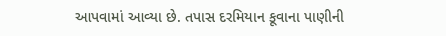આપવામાં આવ્યા છે. તપાસ દરમિયાન કૂવાના પાણીની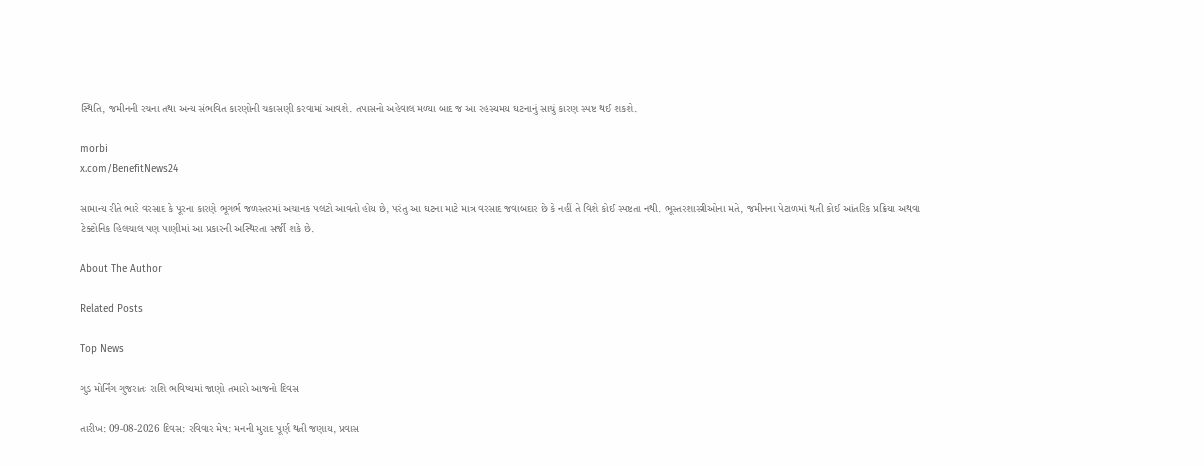સ્થિતિ, જમીનની રચના તથા અન્ય સંભવિત કારણોની ચકાસણી કરવામાં આવશે. તપાસનો અહેવાલ મળ્યા બાદ જ આ રહસ્યમય ઘટનાનું સાચું કારણ સ્પષ્ટ થઈ શકશે.

morbi
x.com/BenefitNews24

સામાન્ય રીતે ભારે વરસાદ કે પૂરના કારણે ભૂગર્ભ જળસ્તરમાં અચાનક પલટો આવતો હોય છે, પરંતુ આ ઘટના માટે માત્ર વરસાદ જવાબદાર છે કે નહીં તે વિશે કોઈ સ્પષ્ટતા નથી. ભૂસ્તરશાસ્ત્રીઓના મતે, જમીનના પેટાળમાં થતી કોઈ આંતરિક પ્રક્રિયા અથવા ટેક્ટોનિક હિલચાલ પણ પાણીમાં આ પ્રકારની અસ્થિરતા સર્જી શકે છે.

About The Author

Related Posts

Top News

ગુડ મોર્નિંગ ગુજરાતઃ રાશિ ભવિષ્યમાં જાણો તમારો આજનો દિવસ

તારીખ: 09-08-2026 દિવસ: રવિવાર મેષ: મનની મુરાદ પૂર્ણ થતી જણાય, પ્રવાસ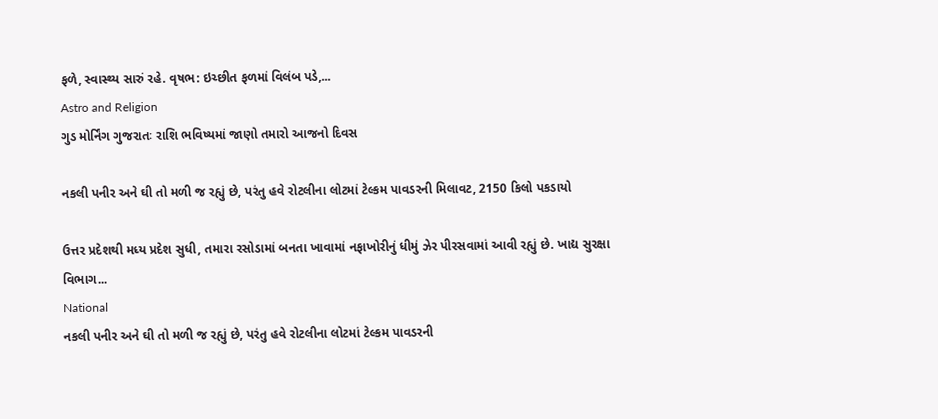ફળે, સ્વાસ્થ્ય સારું રહે. વૃષભ: ઇચ્છીત ફળમાં વિલંબ પડે,...
Astro and Religion
ગુડ મોર્નિંગ ગુજરાતઃ રાશિ ભવિષ્યમાં જાણો તમારો આજનો દિવસ

નકલી પનીર અને ઘી તો મળી જ રહ્યું છે, પરંતુ હવે રોટલીના લોટમાં ટેલ્કમ પાવડરની મિલાવટ, 2150 કિલો પકડાયો

ઉત્તર પ્રદેશથી મધ્ય પ્રદેશ સુધી, તમારા રસોડામાં બનતા ખાવામાં નફાખોરીનું ધીમું ઝેર પીરસવામાં આવી રહ્યું છે. ખાદ્ય સુરક્ષા વિભાગ...
National
નકલી પનીર અને ઘી તો મળી જ રહ્યું છે, પરંતુ હવે રોટલીના લોટમાં ટેલ્કમ પાવડરની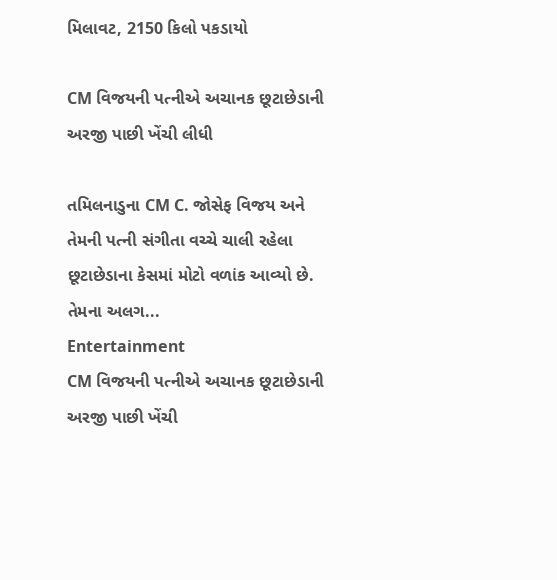મિલાવટ, 2150 કિલો પકડાયો

CM વિજયની પત્નીએ અચાનક છૂટાછેડાની અરજી પાછી ખેંચી લીધી

તમિલનાડુના CM C. જોસેફ વિજય અને તેમની પત્ની સંગીતા વચ્ચે ચાલી રહેલા છૂટાછેડાના કેસમાં મોટો વળાંક આવ્યો છે. તેમના અલગ...
Entertainment
CM વિજયની પત્નીએ અચાનક છૂટાછેડાની અરજી પાછી ખેંચી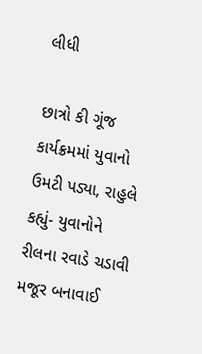લીધી

છાત્રો કી ગૂંજ કાર્યક્રમમાં યુવાનો ઉમટી પડ્યા, રાહુલે કહ્યું- યુવાનોને રીલના રવાડે ચડાવી મજૂર બનાવાઈ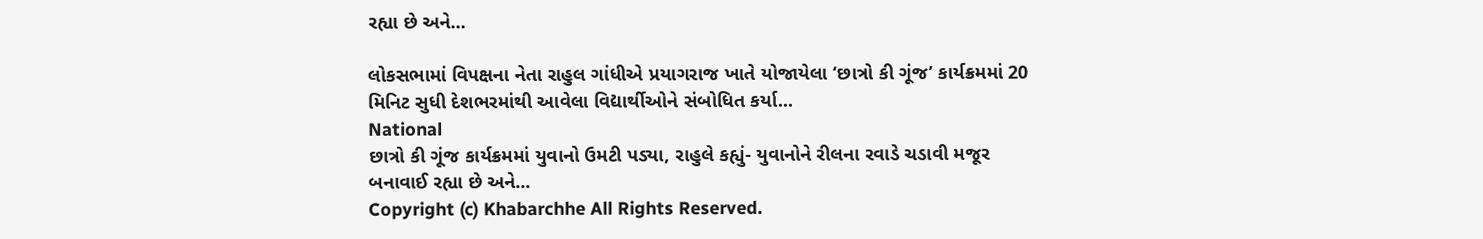રહ્યા છે અને...

લોકસભામાં વિપક્ષના નેતા રાહુલ ગાંધીએ પ્રયાગરાજ ખાતે યોજાયેલા ‘છાત્રો કી ગૂંજ’ કાર્યક્રમમાં 20 મિનિટ સુધી દેશભરમાંથી આવેલા વિદ્યાર્થીઓને સંબોધિત કર્યા...
National
છાત્રો કી ગૂંજ કાર્યક્રમમાં યુવાનો ઉમટી પડ્યા, રાહુલે કહ્યું- યુવાનોને રીલના રવાડે ચડાવી મજૂર બનાવાઈ રહ્યા છે અને...
Copyright (c) Khabarchhe All Rights Reserved.